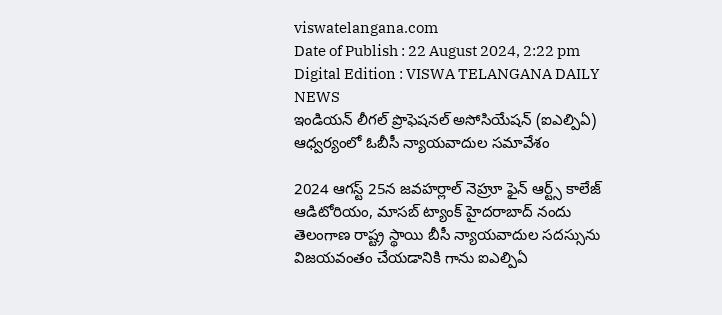viswatelangana.com
Date of Publish : 22 August 2024, 2:22 pm Digital Edition : VISWA TELANGANA DAILY NEWS
ఇండియన్ లీగల్ ప్రొఫెషనల్ అసోసియేషన్ (ఐఎల్పిఏ) ఆధ్వర్యంలో ఓబీసీ న్యాయవాదుల సమావేశం

2024 ఆగస్ట్ 25న జవహర్లాల్ నెహ్రూ ఫైన్ ఆర్ట్స్ కాలేజ్ ఆడిటోరియం, మాసబ్ ట్యాంక్ హైదరాబాద్ నందు తెలంగాణ రాష్ట్ర స్థాయి బీసీ న్యాయవాదుల సదస్సును విజయవంతం చేయడానికి గాను ఐఎల్పిఏ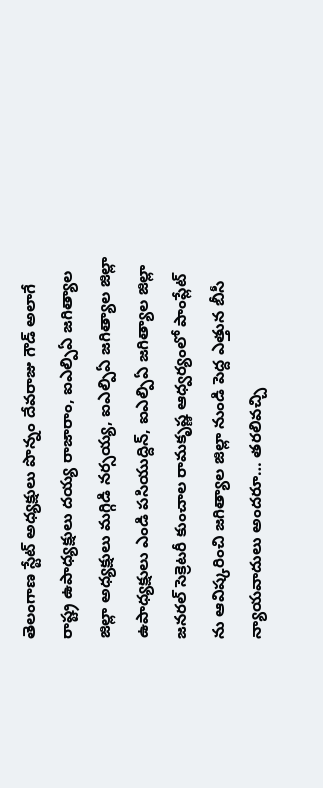తెలంగాణ స్టేట్ అధ్యక్షులు పొన్నం దేవరాజు గౌడ్ అలాగే రాష్ట్ర ఉపాధ్యక్షులు దయ్య రాజారాం, ఐఎల్పిఏ జగిత్యాల జిల్లా అధ్యక్షులు మగ్గిడి నర్సయ్య, ఐఎల్పిఏ జగిత్యాల జిల్లా ఉపాధ్యక్షులు ఎండి పసియుద్దిన్, ఐఎల్పిఏ జగిత్యాల జిల్లా జనరల్ సెక్రెటరీ కుంచాల రామకృష్ణ ఆధ్వర్యంలో పాంప్లేట్ ను ఆవిష్కరించి జగిత్యాల జిల్లా నుండి పెద్ద ఎత్తున బీసీ న్యాయవాదులు అందరూ… తరలివచ్చి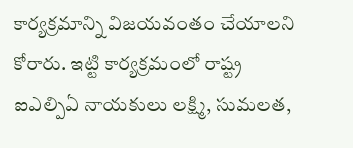కార్యక్రమాన్ని విజయవంతం చేయాలని కోరారు. ఇట్టి కార్యక్రమంలో రాష్ట్ర ఐఎల్పిఏ నాయకులు లక్ష్మి, సుమలత,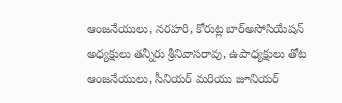ఆంజనేయులు, నరహరి, కోరుట్ల బార్అసోసియేషన్ అధ్యక్షులు తన్నీరు శ్రీనివాసరావు, ఉపాధ్యక్షులు తోట ఆంజనేయులు, సీనియర్ మరియు జూనియర్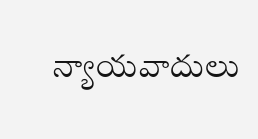న్యాయవాదులు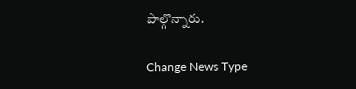పాల్గొన్నారు.

Change News Type